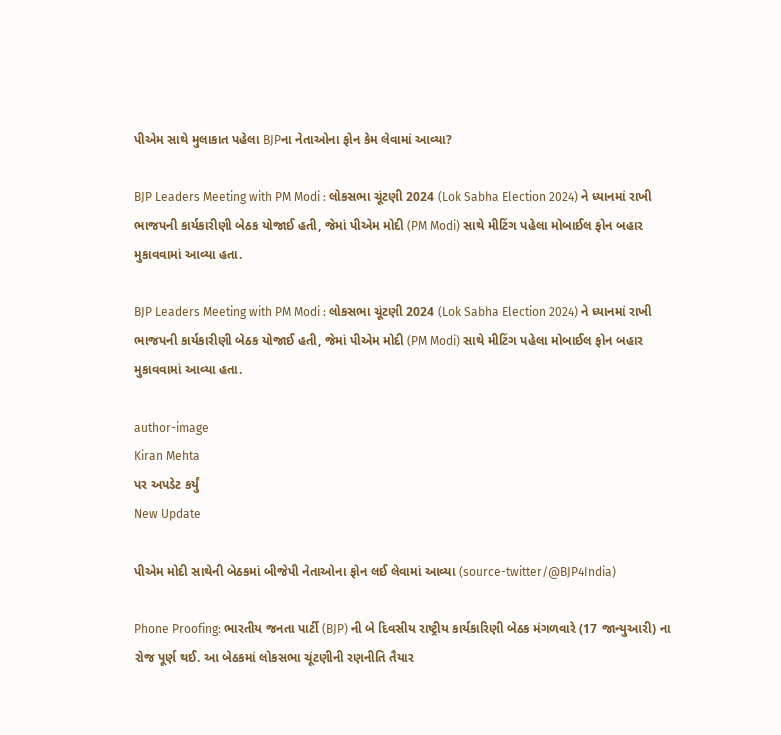પીએમ સાથે મુલાકાત પહેલા BJPના નેતાઓના ફોન કેમ લેવામાં આવ્યા?

BJP Leaders Meeting with PM Modi : લોકસભા ચૂંટણી 2024 (Lok Sabha Election 2024) ને ધ્યાનમાં રાખી ભાજપની કાર્યકારીણી બેઠક યોજાઈ હતી, જેમાં પીએમ મોદી (PM Modi) સાથે મીટિંગ પહેલા મોબાઈલ ફોન બહાર મુકાવવામાં આવ્યા હતા.

BJP Leaders Meeting with PM Modi : લોકસભા ચૂંટણી 2024 (Lok Sabha Election 2024) ને ધ્યાનમાં રાખી ભાજપની કાર્યકારીણી બેઠક યોજાઈ હતી, જેમાં પીએમ મોદી (PM Modi) સાથે મીટિંગ પહેલા મોબાઈલ ફોન બહાર મુકાવવામાં આવ્યા હતા.

author-image
Kiran Mehta
પર અપડેટ કર્યું
New Update

પીએમ મોદી સાથેની બેઠકમાં બીજેપી નેતાઓના ફોન લઈ લેવામાં આવ્યા (source-twitter/@BJP4India)

Phone Proofing: ભારતીય જનતા પાર્ટી (BJP) ની બે દિવસીય રાષ્ટ્રીય કાર્યકારિણી બેઠક મંગળવારે (17 જાન્યુઆરી) ના રોજ પૂર્ણ થઈ. આ બેઠકમાં લોકસભા ચૂંટણીની રણનીતિ તૈયાર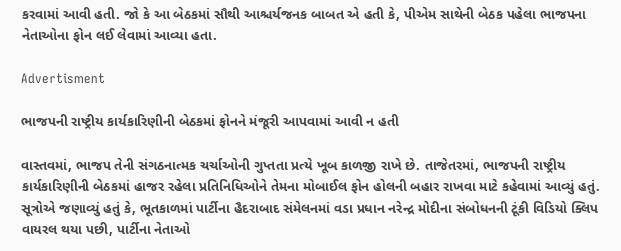કરવામાં આવી હતી. જો કે આ બેઠકમાં સૌથી આશ્ચર્યજનક બાબત એ હતી કે, પીએમ સાથેની બેઠક પહેલા ભાજપના નેતાઓના ફોન લઈ લેવામાં આવ્યા હતા.

Advertisment

ભાજપની રાષ્ટ્રીય કાર્યકારિણીની બેઠકમાં ફોનને મંજૂરી આપવામાં આવી ન હતી

વાસ્તવમાં, ભાજપ તેની સંગઠનાત્મક ચર્ચાઓની ગુપ્તતા પ્રત્યે ખૂબ કાળજી રાખે છે. તાજેતરમાં, ભાજપની રાષ્ટ્રીય કાર્યકારિણીની બેઠકમાં હાજર રહેલા પ્રતિનિધિઓને તેમના મોબાઈલ ફોન હોલની બહાર રાખવા માટે કહેવામાં આવ્યું હતું. સૂત્રોએ જણાવ્યું હતું કે, ભૂતકાળમાં પાર્ટીના હૈદરાબાદ સંમેલનમાં વડા પ્રધાન નરેન્દ્ર મોદીના સંબોધનની ટૂંકી વિડિયો ક્લિપ વાયરલ થયા પછી, પાર્ટીના નેતાઓ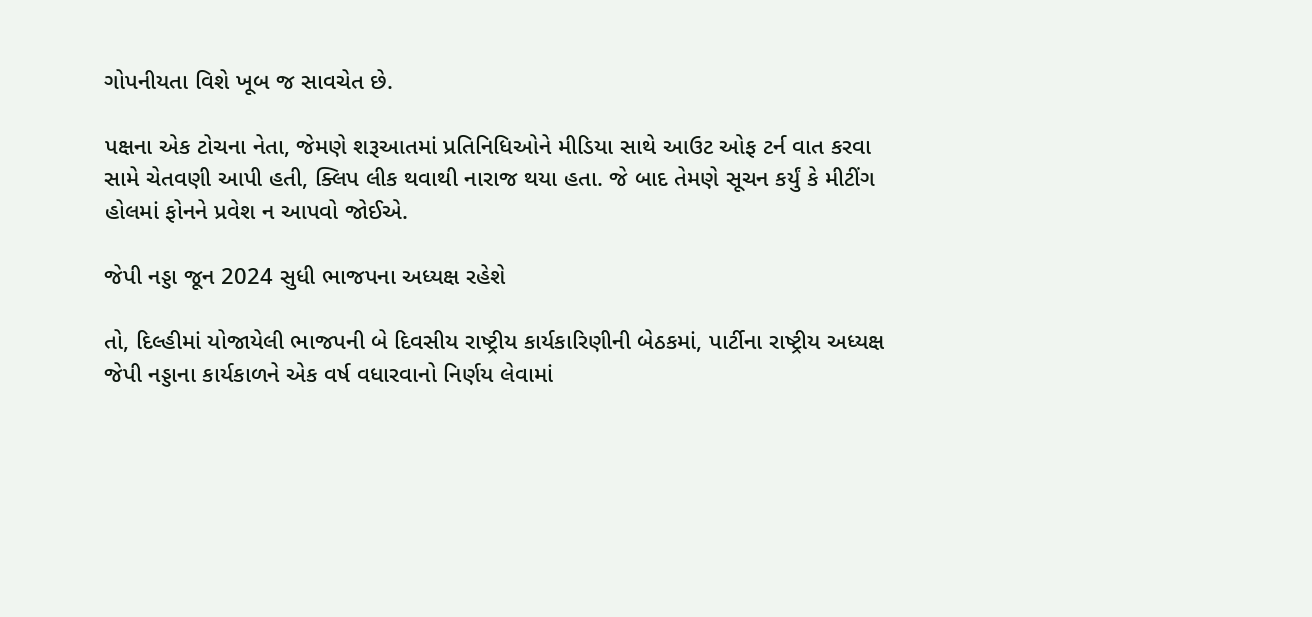ગોપનીયતા વિશે ખૂબ જ સાવચેત છે.

પક્ષના એક ટોચના નેતા, જેમણે શરૂઆતમાં પ્રતિનિધિઓને મીડિયા સાથે આઉટ ઓફ ટર્ન વાત કરવા સામે ચેતવણી આપી હતી, ક્લિપ લીક થવાથી નારાજ થયા હતા. જે બાદ તેમણે સૂચન કર્યું કે મીટીંગ હોલમાં ફોનને પ્રવેશ ન આપવો જોઈએ.

જેપી નડ્ડા જૂન 2024 સુધી ભાજપના અધ્યક્ષ રહેશે

તો, દિલ્હીમાં યોજાયેલી ભાજપની બે દિવસીય રાષ્ટ્રીય કાર્યકારિણીની બેઠકમાં, પાર્ટીના રાષ્ટ્રીય અધ્યક્ષ જેપી નડ્ડાના કાર્યકાળને એક વર્ષ વધારવાનો નિર્ણય લેવામાં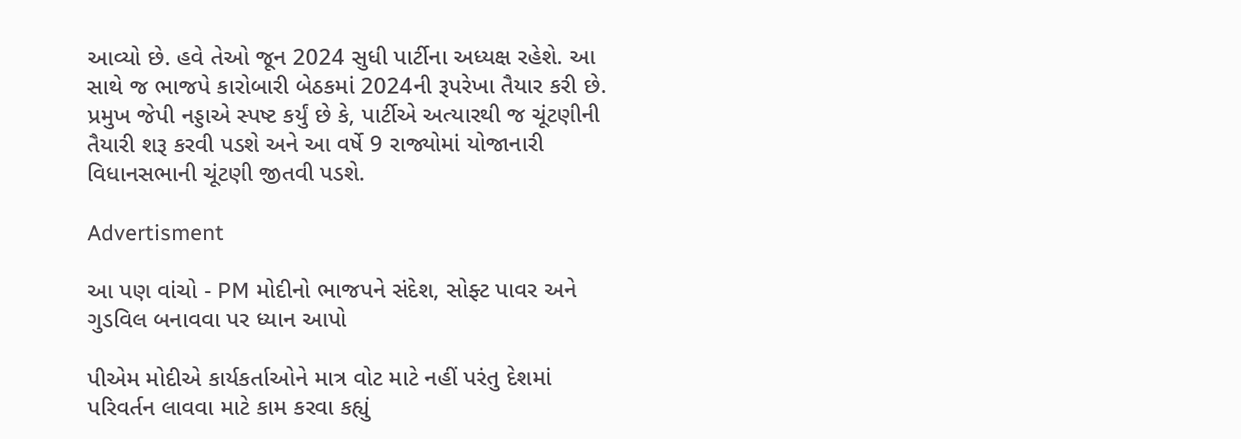આવ્યો છે. હવે તેઓ જૂન 2024 સુધી પાર્ટીના અધ્યક્ષ રહેશે. આ સાથે જ ભાજપે કારોબારી બેઠકમાં 2024ની રૂપરેખા તૈયાર કરી છે. પ્રમુખ જેપી નડ્ડાએ સ્પષ્ટ કર્યું છે કે, પાર્ટીએ અત્યારથી જ ચૂંટણીની તૈયારી શરૂ કરવી પડશે અને આ વર્ષે 9 રાજ્યોમાં યોજાનારી વિધાનસભાની ચૂંટણી જીતવી પડશે.

Advertisment

આ પણ વાંચો - PM મોદીનો ભાજપને સંદેશ, સોફ્ટ પાવર અને ગુડવિલ બનાવવા પર ધ્યાન આપો

પીએમ મોદીએ કાર્યકર્તાઓને માત્ર વોટ માટે નહીં પરંતુ દેશમાં પરિવર્તન લાવવા માટે કામ કરવા કહ્યું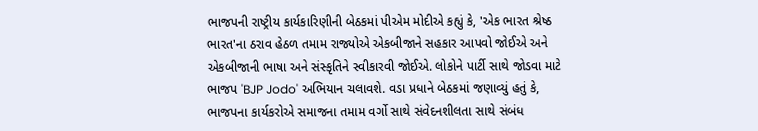ભાજપની રાષ્ટ્રીય કાર્યકારિણીની બેઠકમાં પીએમ મોદીએ કહ્યું કે, 'એક ભારત શ્રેષ્ઠ ભારત'ના ઠરાવ હેઠળ તમામ રાજ્યોએ એકબીજાને સહકાર આપવો જોઈએ અને એકબીજાની ભાષા અને સંસ્કૃતિને સ્વીકારવી જોઈએ. લોકોને પાર્ટી સાથે જોડવા માટે ભાજપ 'BJP Jodo' અભિયાન ચલાવશે. વડા પ્રધાને બેઠકમાં જણાવ્યું હતું કે, ભાજપના કાર્યકરોએ સમાજના તમામ વર્ગો સાથે સંવેદનશીલતા સાથે સંબંધ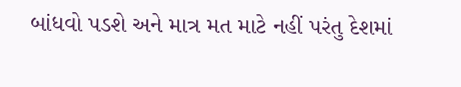બાંધવો પડશે અને માત્ર મત માટે નહીં પરંતુ દેશમાં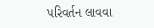પરિવર્તન લાવવા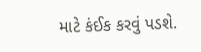માટે કંઈક કરવું પડશે.